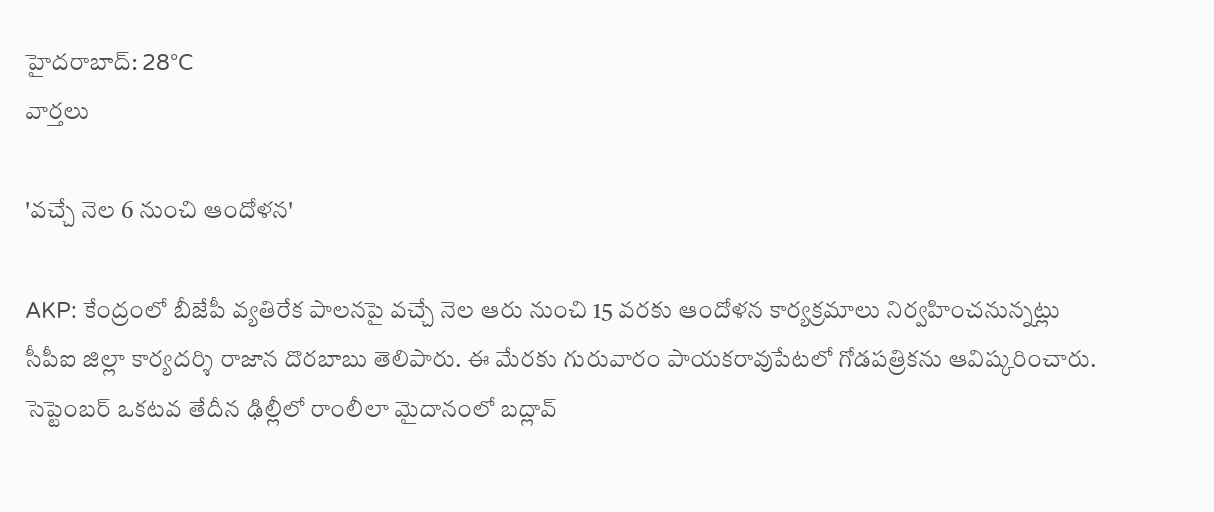హైదరాబాద్: 28°C
వార్తలు

'వచ్చే నెల 6 నుంచి ఆందోళన'

AKP: కేంద్రంలో బీజేపీ వ్యతిరేక పాలనపై వచ్చే నెల ఆరు నుంచి 15 వరకు ఆందోళన కార్యక్రమాలు నిర్వహించనున్నట్లు సీపీఐ జిల్లా కార్యదర్శి రాజాన దొరబాబు తెలిపారు. ఈ మేరకు గురువారం పాయకరావుపేటలో గోడపత్రికను ఆవిష్కరించారు. సెప్టెంబర్ ఒకటవ తేదీన ఢిల్లీలో రాంలీలా మైదానంలో బద్లావ్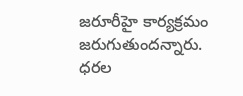జరూరీహై కార్యక్రమం జరుగుతుందన్నారు. ధరల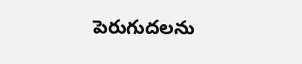పెరుగుదలను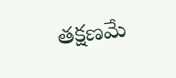తక్షణమే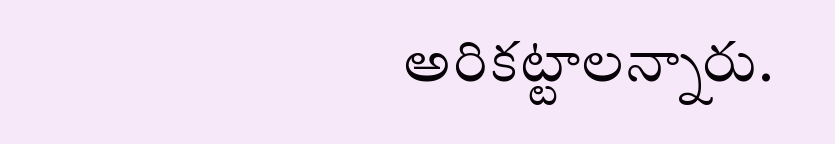అరికట్టాలన్నారు.